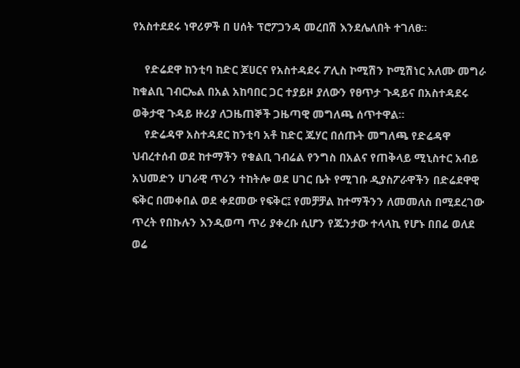የአስተደደሩ ነዋሪዎች በ ሀሰት ፕሮፖጋንዳ መረበሽ እንደሌለበት ተገለፀ።

    የድሬደዋ ከንቲባ ከድር ጆሀርና የአስተዳደሩ ፖሊስ ኮሚሽን ኮሚሽነር አለሙ መግራ ከቁልቢ ገብርኤል በአል አከባበር ጋር ተያይዞ ያለውን የፀጥታ ጉዳይና በአስተዳደሩ ወቅታዊ ጉዳይ ዙሪያ ለጋዜጠኞች ጋዜጣዊ መግለጫ ሰጥተዋል።
    የድሬዳዋ አስተዳደር ከንቲባ አቶ ከድር ጁሃር በሰጡት መግለጫ የድሬዳዋ ህብረተሰብ ወደ ከተማችን የቁልቢ ገብሬል የንግስ በአልና የጠቅላይ ሚኒስተር አብይ አህመድን ሀገራዊ ጥሪን ተከትሎ ወደ ሀገር ቤት የሚገቡ ዲያስፖራዋችን በድሬደዋዊ ፍቅር በመቀበል ወደ ቀደመው የፍቅር፤ የመቻቻል ከተማችንን ለመመለስ በሚደረገው ጥረት የበኩሉን እንዲወጣ ጥሪ ያቀረቡ ሲሆን የጁንታው ተላላኪ የሆኑ በበሬ ወለደ ወሬ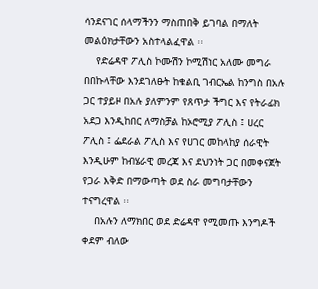ሳንደናገር ሰላማችንን ማስጠበቅ ይገባል በማለት መልዕክታቸውን አስተላልፈዋል ፡፡
    የድሬዳዋ ፖሊስ ኮሙሽን ኮሚሽነር አለሙ መግራ በበኩላቸው እንደገለፁት ከቁልቢ ገብርኤል ከንግስ በአሉ ጋር ተያይዞ በአሉ ያለምንም የጸጥታ ችግር እና የትራፊክ አደጋ እንዲከበር ለማስቻል ከኦሮሚያ ፖሊስ ፤ ሀረር ፖሊስ ፤ ፌደራል ፖሊስ እና የሀገር መከላከያ ሰራዊት እንዲሁም ከብሄራዊ መረጃ እና ደህንነት ጋር በመቀናጀት የጋራ እቅድ በማውጣት ወደ ስራ መግባታቸውን ተናግረዋል ፡፡
    በአሉን ለማክበር ወደ ድሬዳዋ የሚመጡ እንግዶች ቀደም ብለው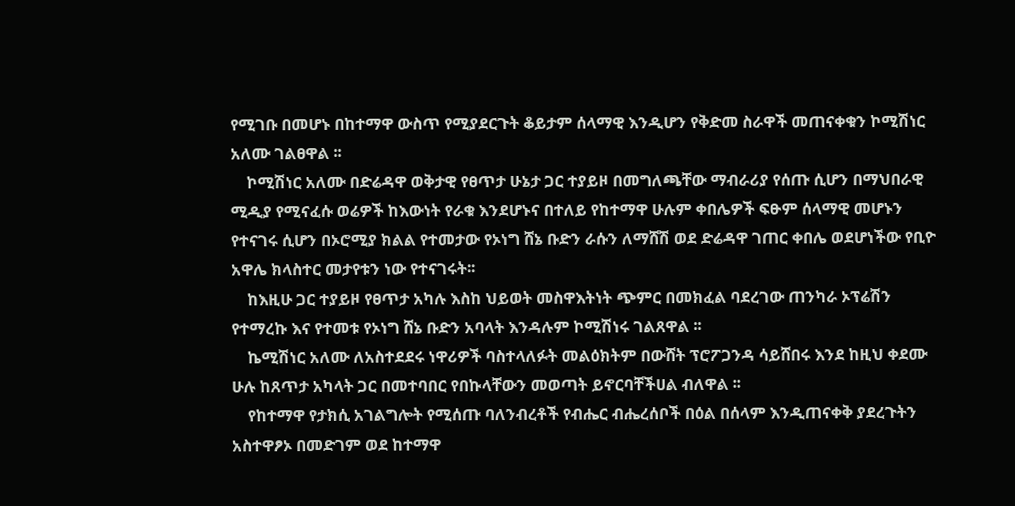የሚገቡ በመሆኑ በከተማዋ ውስጥ የሚያደርጉት ቆይታም ሰላማዊ እንዲሆን የቅድመ ስራዋች መጠናቀቁን ኮሚሽነር አለሙ ገልፀዋል ፡፡
    ኮሚሽነር አለሙ በድሬዳዋ ወቅታዊ የፀጥታ ሁኔታ ጋር ተያይዞ በመግለጫቸው ማብራሪያ የሰጡ ሲሆን በማህበራዊ ሚዲያ የሚናፈሱ ወሬዎች ከእውነት የራቁ እንደሆኑና በተለይ የከተማዋ ሁሉም ቀበሌዎች ፍፁም ሰላማዊ መሆኑን የተናገሩ ሲሆን በኦሮሚያ ክልል የተመታው የኦነግ ሸኔ ቡድን ራሱን ለማሸሽ ወደ ድሬዳዋ ገጠር ቀበሌ ወደሆነችው የቢዮ አዋሌ ክላስተር መታየቱን ነው የተናገሩት፡፡
    ከእዚሁ ጋር ተያይዞ የፀጥታ አካሉ እስከ ህይወት መስዋእትነት ጭምር በመክፈል ባደረገው ጠንካራ ኦፕሬሽን የተማረኩ እና የተመቱ የኦነግ ሸኔ ቡድን አባላት እንዳሉም ኮሚሽነሩ ገልጸዋል ፡፡
    ኬሚሽነር አለሙ ለአስተደደሩ ነዋሪዎች ባስተላለፉት መልዕክትም በውሸት ፕሮፖጋንዳ ሳይሸበሩ እንደ ከዚህ ቀደሙ ሁሉ ከጸጥታ አካላት ጋር በመተባበር የበኩላቸውን መወጣት ይኖርባቸችሀል ብለዋል ፡፡
    የከተማዋ የታክሲ አገልግሎት የሚሰጡ ባለንብረቶች የብሔር ብሔረሰቦች በዕል በሰላም እንዲጠናቀቅ ያደረጉትን አስተዋፆኦ በመድገም ወደ ከተማዋ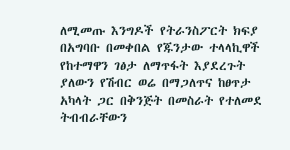ለሚመጡ እንግዶች የትራንስፖርት ክፍያ በአግባቡ በመቀበል የጁንታው ተላላኪዋች የከተማዋን ገፅታ ለማጥፋት እያደረጉት ያለውን የሽብር ወሬ በማጋለጥና ከፀጥታ አካላት ጋር በቅንጅት በመስራት የተለመደ ትብብራቸውን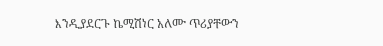እንዲያደርጉ ኬሚሽነር አለሙ ጥሪያቸውን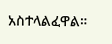አስተላልፈዋል።